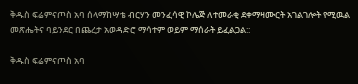ቅዱስ ፍሬምናጦስ አባ ሰላማከሣቴ ብርሃን መንፈሳዊ ኮሌጅ ለተመራቂ ደቀማዛሙርት አገልገሎት የሚዉል መጽሔትና ባይንደር በጨረታ አወዳድሮ ማሳተም ወይም ማሰራት ይፈልጋል::

ቅዱስ ፍሬምናጦስ አባ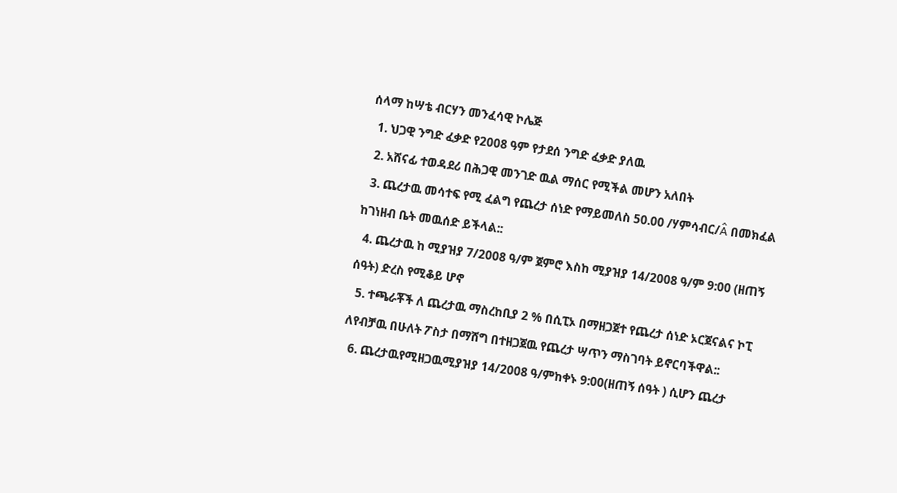ሰላማ ከሣቴ ብርሃን መንፈሳዊ ኮሌጅ
  1. ህጋዊ ንግድ ፈቃድ የ2008 ዓም የታደሰ ንግድ ፈቃድ ያለዉ
  2. አሸናፊ ተወዳደሪ በሕጋዊ መንገድ ዉል ማሰር የሚችል መሆን አለበት
  3. ጨረታዉ መሳተፍ የሚ ፈልግ የጨረታ ሰነድ የማይመለስ 50.00 /ሃምሳብር/Â በመክፈል ከገነዘብ ቤት መዉሰድ ይችላል::
  4. ጨረታዉ ከ ሚያዝያ 7/2008 ዓ/ም ጀምሮ እስከ ሚያዝያ 14/2008 ዓ/ም 9:00 (ዘጠኝ ሰዓት) ድረስ የሚቆይ ሆኖ
  5. ተጫራቾች ለ ጨረታዉ ማስረከቢያ 2 % በሲፒኦ በማዘጋጀተ የጨረታ ሰነድ ኦርጀናልና ኮፒ ለየብቻዉ በሁለት ፖስታ በማሸግ በተዘጋጀዉ የጨረታ ሣጥን ማስገባት ይኖርባችዋል::
  6. ጨረታዉየሚዘጋዉሚያዝያ 14/2008 ዓ/ምከቀኑ 9:00(ዘጠኝ ሰዓት ) ሲሆን ጨረታ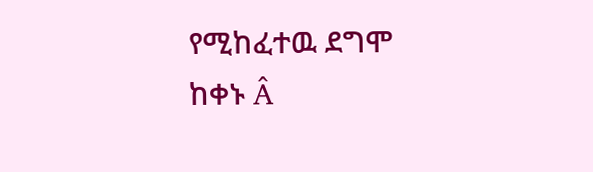የሚከፈተዉ ደግሞ ከቀኑ Â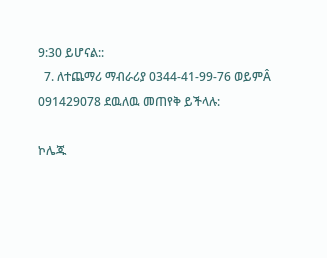9:30 ይሆናል::
  7. ለተጨማሪ ማብራሪያ 0344-41-99-76 ወይምÂ 091429078 ደዉለዉ መጠየቅ ይችላሉ:

ኮሌጁ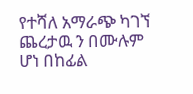የተሻለ አማራጭ ካገኘ ጨረታዉ ን በሙሉም ሆነ በከፊል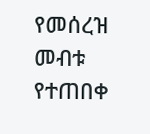የመሰረዝ መብቱ የተጠበቀ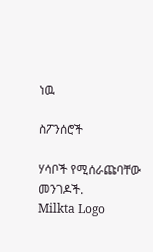ነዉ

ስፖንሰሮች

ሃሳቦች የሚሰራጩባቸው መንገዶች.
Milkta Logo